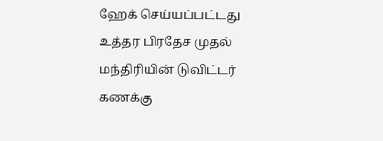ஹேக் செய்யப்பட்டது உத்தர பிரதேச முதல் மந்திரியின் டுவிட்டர் கணக்கு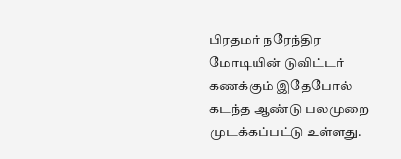பிரதமர் நரேந்திர மோடியின் டுவிட்டர் கணக்கும் இதேபோல் கடந்த ஆண்டு பலமுறை முடக்கப்பட்டு உள்ளது.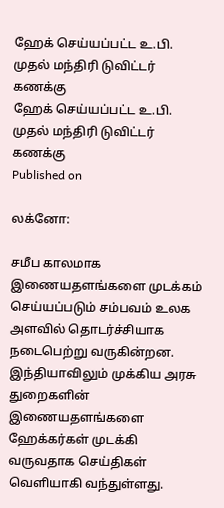ஹேக் செய்யப்பட்ட உ.பி. முதல் மந்திரி டுவிட்டர் கணக்கு
ஹேக் செய்யப்பட்ட உ.பி. முதல் மந்திரி டுவிட்டர் கணக்கு
Published on

லக்னோ:

சமீப காலமாக இணையதளங்களை முடக்கம் செய்யப்படும் சம்பவம் உலக அளவில் தொடர்ச்சியாக நடைபெற்று வருகின்றன. இந்தியாவிலும் முக்கிய அரசு துறைகளின் இணையதளங்களை ஹேக்கர்கள் முடக்கி வருவதாக செய்திகள் வெளியாகி வந்துள்ளது.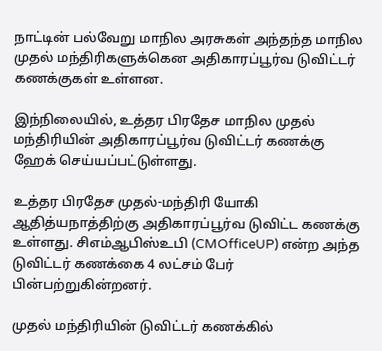நாட்டின் பல்வேறு மாநில அரசுகள் அந்தந்த மாநில முதல் மந்திரிகளுக்கென அதிகாரப்பூர்வ டுவிட்டர் கணக்குகள் உள்ளன.

இந்நிலையில், உத்தர பிரதேச மாநில முதல் மந்திரியின் அதிகாரப்பூர்வ டுவிட்டர் கணக்கு ஹேக் செய்யப்பட்டுள்ளது.

உத்தர பிரதேச முதல்-மந்திரி யோகி ஆதித்யநாத்திற்கு அதிகாரப்பூர்வ டுவிட்ட கணக்கு உள்ளது. சிஎம்ஆபிஸ்உபி (CMOfficeUP) என்ற அந்த டுவிட்டர் கணக்கை 4 லட்சம் பேர் பின்பற்றுகின்றனர்.

முதல் மந்திரியின் டுவிட்டர் கணக்கில்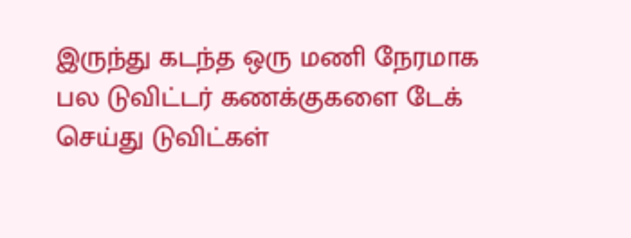இருந்து கடந்த ஒரு மணி நேரமாக பல டுவிட்டர் கணக்குகளை டேக் செய்து டுவிட்கள்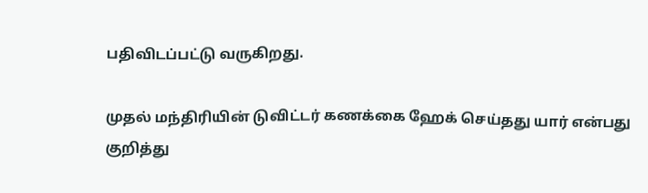பதிவிடப்பட்டு வருகிறது.

முதல் மந்திரியின் டுவிட்டர் கணக்கை ஹேக் செய்தது யார் என்பது குறித்து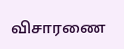விசாரணை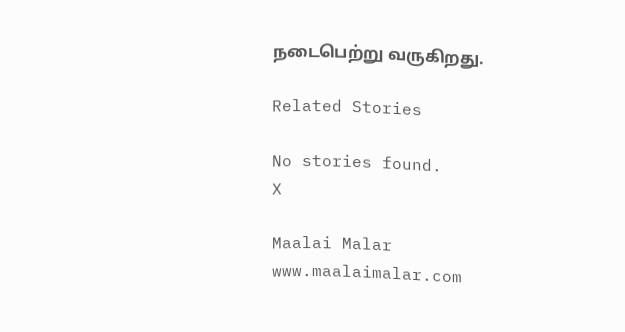நடைபெற்று வருகிறது.

Related Stories

No stories found.
X

Maalai Malar
www.maalaimalar.com